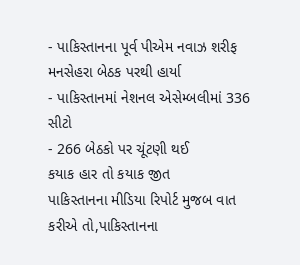- પાકિસ્તાનના પૂર્વ પીએમ નવાઝ શરીફ મનસેહરા બેઠક પરથી હાર્યા
- પાકિસ્તાનમાં નેશનલ એસેમ્બલીમાં 336 સીટો
- 266 બેઠકો પર ચૂંટણી થઈ
કયાક હાર તો કયાક જીત
પાકિસ્તાનના મીડિયા રિપોર્ટ મુજબ વાત કરીએ તો,પાકિસ્તાનના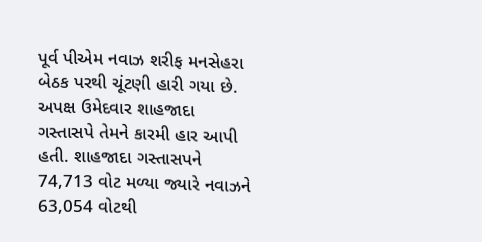પૂર્વ પીએમ નવાઝ શરીફ મનસેહરા બેઠક પરથી ચૂંટણી હારી ગયા છે. અપક્ષ ઉમેદવાર શાહજાદા ગસ્તાસપે તેમને કારમી હાર આપી હતી. શાહજાદા ગસ્તાસપને 74,713 વોટ મળ્યા જ્યારે નવાઝને 63,054 વોટથી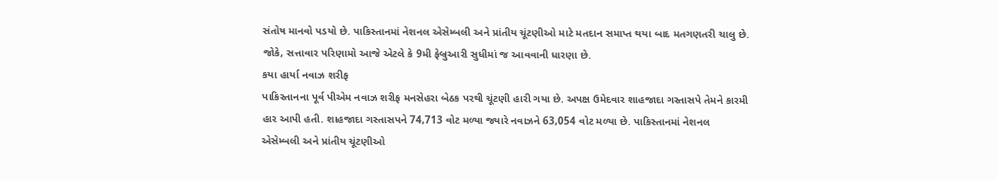સંતોષ માનવો પડયો છે. પાકિસ્તાનમાં નેશનલ એસેમ્બલી અને પ્રાંતીય ચૂંટણીઓ માટે મતદાન સમાપ્ત થયા બાદ મતગણતરી ચાલુ છે. જોકે, સત્તાવાર પરિણામો આજે એટલે કે 9મી ફેબ્રુઆરી સુધીમાં જ આવવાની ધારણા છે.
કયા હાર્યા નવાઝ શરીફ
પાકિસ્તાનના પૂર્વ પીએમ નવાઝ શરીફ મનસેહરા બેઠક પરથી ચૂંટણી હારી ગયા છે. અપક્ષ ઉમેદવાર શાહજાદા ગસ્તાસપે તેમને કારમી હાર આપી હતી. શાહજાદા ગસ્તાસપને 74,713 વોટ મળ્યા જ્યારે નવાઝને 63,054 વોટ મળ્યા છે. પાકિસ્તાનમાં નેશનલ એસેમ્બલી અને પ્રાંતીય ચૂંટણીઓ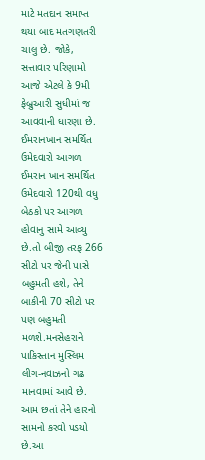માટે મતદાન સમાપ્ત થયા બાદ મતગણતરી ચાલુ છે. જોકે, સત્તાવાર પરિણામો આજે એટલે કે 9મી ફેબ્રુઆરી સુધીમાં જ આવવાની ધારણા છે.
ઈમરાનખાન સમર્થિત ઉમેદવારો આગળ
ઈમરાન ખાન સમર્થિત ઉમેદવારો 120થી વધુ બેઠકો પર આગળ હોવાનુ સામે આવ્યુ છે.તો બીજી તરફ 266 સીટો પર જેની પાસે બહુમતી હશે, તેને બાકીની 70 સીટો પર પણ બહુમતી મળશે.મનસેહરાને પાકિસ્તાન મુસ્લિમ લીગ-નવાઝનો ગઢ માનવામાં આવે છે. આમ છતાં તેને હારનો સામનો કરવો પડયો છે.આ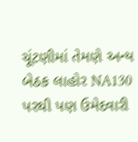ચૂંટણીમાં તેમણે અન્ય બેઠક લાહોર NA130 પરથી પણ ઉમેદવારી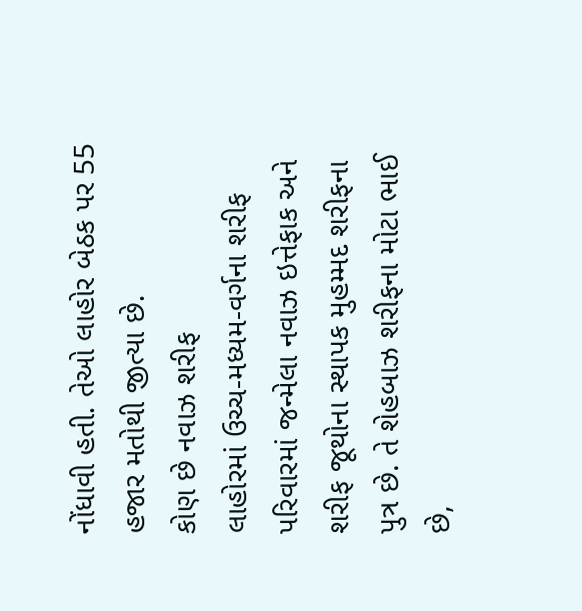નોંધાવી હતી. તેઓ લાહોર બેઠક પર 55 હજાર મતોથી જીત્યા છે.
કોણ છે નવાઝ શરીફ
લાહોરમાં ઉચ્ચ-મધ્યમ-વર્ગના શરીફ પરિવારમાં જન્મેલા નવાઝ ઇત્તેફાક અને શરીફ જૂથોના સ્થાપક મુહમ્મદ શરીફના પુત્ર છે. તે શેહબાઝ શરીફના મોટા ભાઈ છે,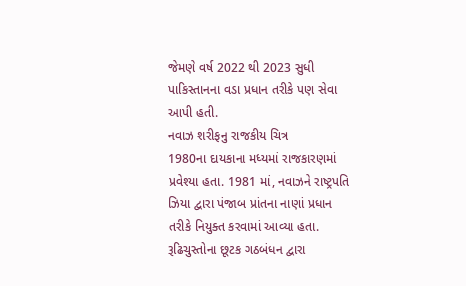જેમણે વર્ષ 2022 થી 2023 સુધી પાકિસ્તાનના વડા પ્રધાન તરીકે પણ સેવા આપી હતી.
નવાઝ શરીફનુ રાજકીય ચિત્ર
1980ના દાયકાના મધ્યમાં રાજકારણમાં પ્રવેશ્યા હતા. 1981 માં, નવાઝને રાષ્ટ્રપતિ ઝિયા દ્વારા પંજાબ પ્રાંતના નાણાં પ્રધાન તરીકે નિયુક્ત કરવામાં આવ્યા હતા. રૂઢિચુસ્તોના છૂટક ગઠબંધન દ્વારા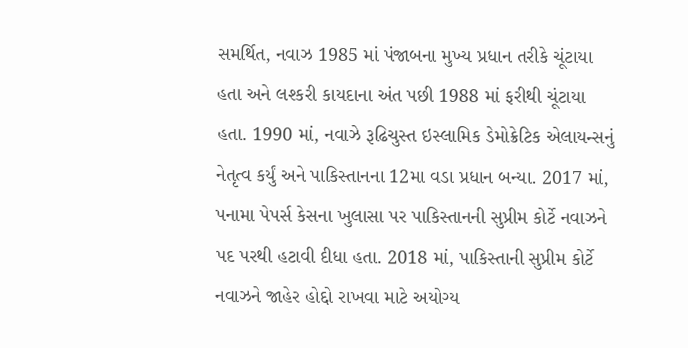સમર્થિત, નવાઝ 1985 માં પંજાબના મુખ્ય પ્રધાન તરીકે ચૂંટાયા હતા અને લશ્કરી કાયદાના અંત પછી 1988 માં ફરીથી ચૂંટાયા હતા. 1990 માં, નવાઝે રૂઢિચુસ્ત ઇસ્લામિક ડેમોક્રેટિક એલાયન્સનું નેતૃત્વ કર્યું અને પાકિસ્તાનના 12મા વડા પ્રધાન બન્યા. 2017 માં, પનામા પેપર્સ કેસના ખુલાસા પર પાકિસ્તાનની સુપ્રીમ કોર્ટે નવાઝને પદ પરથી હટાવી દીધા હતા. 2018 માં, પાકિસ્તાની સુપ્રીમ કોર્ટે નવાઝને જાહેર હોદ્દો રાખવા માટે અયોગ્ય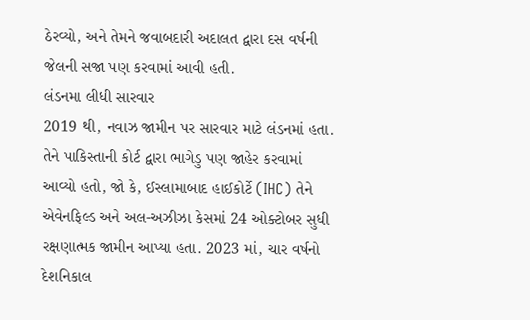ઠેરવ્યો, અને તેમને જવાબદારી અદાલત દ્વારા દસ વર્ષની જેલની સજા પણ કરવામાં આવી હતી.
લંડનમા લીધી સારવાર
2019 થી, નવાઝ જામીન પર સારવાર માટે લંડનમાં હતા. તેને પાકિસ્તાની કોર્ટ દ્વારા ભાગેડુ પણ જાહેર કરવામાં આવ્યો હતો, જો કે, ઈસ્લામાબાદ હાઈકોર્ટે (IHC) તેને એવેનફિલ્ડ અને અલ-અઝીઝા કેસમાં 24 ઓક્ટોબર સુધી રક્ષણાત્મક જામીન આપ્યા હતા. 2023 માં, ચાર વર્ષનો દેશનિકાલ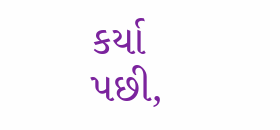કર્યા પછી,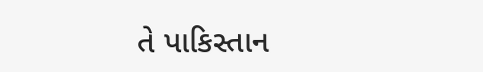તે પાકિસ્તાન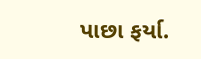પાછા ફર્યા.